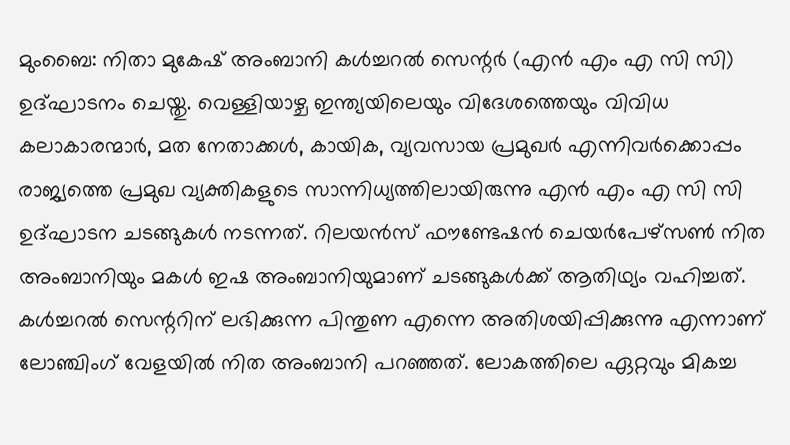മുംബൈ: നിതാ മുകേഷ് അംബാനി കൾച്ചറൽ സെന്റർ (എൻ എം എ സി സി) ഉദ്ഘാടനം ചെയ്തു. വെള്ളിയാഴ്ച ഇന്ത്യയിലെയും വിദേശത്തെയും വിവിധ കലാകാരന്മാർ, മത നേതാക്കൾ, കായിക, വ്യവസായ പ്രമുഖർ എന്നിവർക്കൊപ്പം രാജ്യത്തെ പ്രമുഖ വ്യക്തികളുടെ സാന്നിധ്യത്തിലായിരുന്നു എൻ എം എ സി സി ഉദ്ഘാടന ചടങ്ങുകൾ നടന്നത്. റിലയൻസ് ഫൗണ്ടേഷൻ ചെയർപേഴ്സൺ നിത അംബാനിയും മകൾ ഇഷ അംബാനിയുമാണ് ചടങ്ങുകൾക്ക് ആതിഥ്യം വഹിച്ചത്.
കൾച്ചറൽ സെന്ററിന് ലഭിക്കുന്ന പിന്തുണ എന്നെ അതിശയിപ്പിക്കുന്നു എന്നാണ് ലോഞ്ചിംഗ് വേളയിൽ നിത അംബാനി പറഞ്ഞത്. ലോകത്തിലെ ഏറ്റവും മികച്ച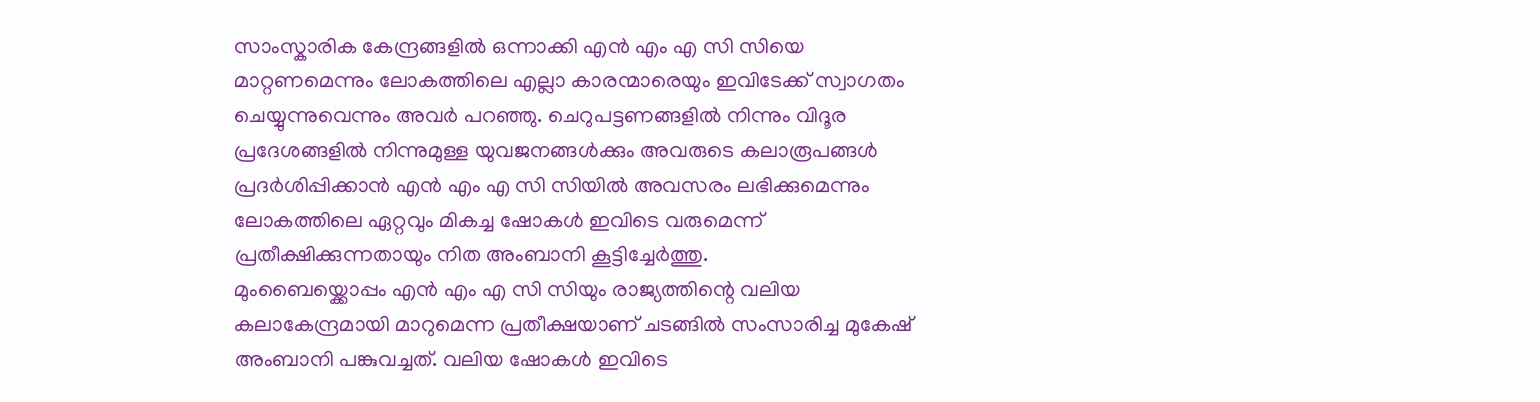സാംസ്കാരിക കേന്ദ്രങ്ങളിൽ ഒന്നാക്കി എൻ എം എ സി സിയെ മാറ്റണമെന്നും ലോകത്തിലെ എല്ലാ കാരന്മാരെയും ഇവിടേക്ക് സ്വാഗതം ചെയ്യുന്നുവെന്നും അവർ പറഞ്ഞു. ചെറുപട്ടണങ്ങളിൽ നിന്നും വിദൂര പ്രദേശങ്ങളിൽ നിന്നുമുള്ള യുവജനങ്ങൾക്കും അവരുടെ കലാരൂപങ്ങൾ പ്രദർശിപ്പിക്കാൻ എൻ എം എ സി സിയിൽ അവസരം ലഭിക്കുമെന്നും ലോകത്തിലെ ഏറ്റവും മികച്ച ഷോകൾ ഇവിടെ വരുമെന്ന് പ്രതീക്ഷിക്കുന്നതായും നിത അംബാനി കൂട്ടിച്ചേർത്തു.
മുംബൈയ്ക്കൊപ്പം എൻ എം എ സി സിയും രാജ്യത്തിന്റെ വലിയ കലാകേന്ദ്രമായി മാറുമെന്ന പ്രതീക്ഷയാണ് ചടങ്ങിൽ സംസാരിച്ച മുകേഷ് അംബാനി പങ്കുവച്ചത്. വലിയ ഷോകൾ ഇവിടെ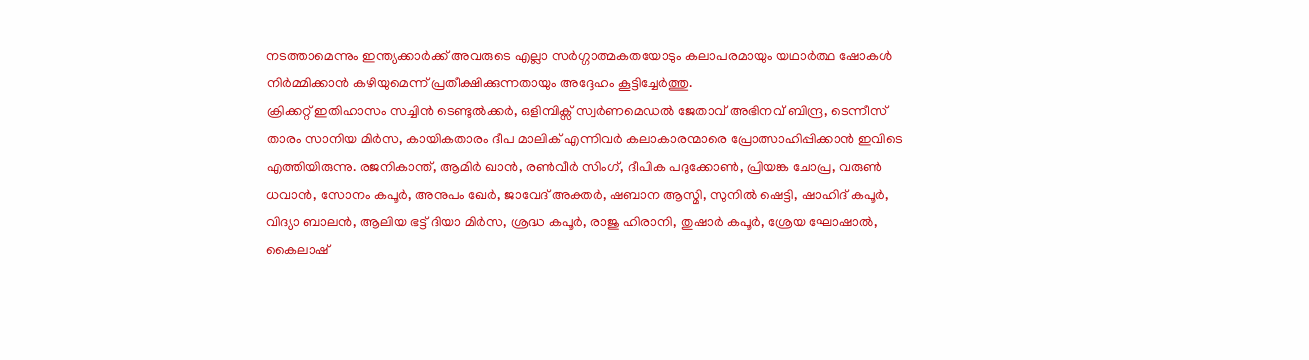നടത്താമെന്നും ഇന്ത്യക്കാർക്ക് അവരുടെ എല്ലാ സർഗ്ഗാത്മകതയോടും കലാപരമായും യഥാർത്ഥ ഷോകൾ നിർമ്മിക്കാൻ കഴിയുമെന്ന് പ്രതീക്ഷിക്കുന്നതായും അദ്ദേഹം കൂട്ടിച്ചേർത്തു.
ക്രിക്കറ്റ് ഇതിഹാസം സച്ചിൻ ടെണ്ടുൽക്കർ, ഒളിമ്പിക്സ് സ്വർണമെഡൽ ജേതാവ് അഭിനവ് ബിന്ദ്ര, ടെന്നീസ് താരം സാനിയ മിർസ, കായികതാരം ദീപ മാലിക് എന്നിവർ കലാകാരന്മാരെ പ്രോത്സാഹിപ്പിക്കാൻ ഇവിടെ എത്തിയിരുന്നു. രജനികാന്ത്, ആമിർ ഖാൻ, രൺവീർ സിംഗ്, ദീപിക പദുക്കോൺ, പ്രിയങ്ക ചോപ്ര, വരുൺ ധവാൻ, സോനം കപൂർ, അനുപം ഖേർ, ജാവേദ് അക്തർ, ഷബാന ആസ്മി, സുനിൽ ഷെട്ടി, ഷാഹിദ് കപൂർ, വിദ്യാ ബാലൻ, ആലിയ ഭട്ട് ദിയാ മിർസ, ശ്രദ്ധ കപൂർ, രാജു ഹിരാനി, തുഷാർ കപൂർ, ശ്രേയ ഘോഷാൽ, കൈലാഷ്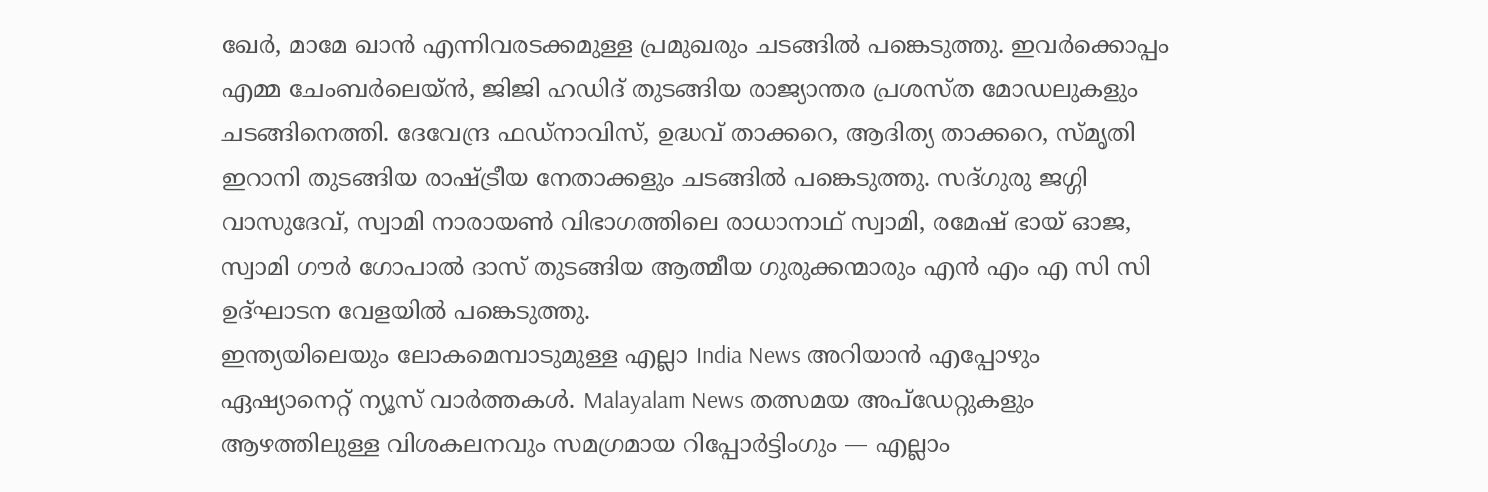ഖേർ, മാമേ ഖാൻ എന്നിവരടക്കമുള്ള പ്രമുഖരും ചടങ്ങിൽ പങ്കെടുത്തു. ഇവർക്കൊപ്പം എമ്മ ചേംബർലെയ്ൻ, ജിജി ഹഡിദ് തുടങ്ങിയ രാജ്യാന്തര പ്രശസ്ത മോഡലുകളും ചടങ്ങിനെത്തി. ദേവേന്ദ്ര ഫഡ്നാവിസ്, ഉദ്ധവ് താക്കറെ, ആദിത്യ താക്കറെ, സ്മൃതി ഇറാനി തുടങ്ങിയ രാഷ്ട്രീയ നേതാക്കളും ചടങ്ങിൽ പങ്കെടുത്തു. സദ്ഗുരു ജഗ്ഗി വാസുദേവ്, സ്വാമി നാരായൺ വിഭാഗത്തിലെ രാധാനാഥ് സ്വാമി, രമേഷ് ഭായ് ഓജ, സ്വാമി ഗൗർ ഗോപാൽ ദാസ് തുടങ്ങിയ ആത്മീയ ഗുരുക്കന്മാരും എൻ എം എ സി സി ഉദ്ഘാടന വേളയിൽ പങ്കെടുത്തു.
ഇന്ത്യയിലെയും ലോകമെമ്പാടുമുള്ള എല്ലാ India News അറിയാൻ എപ്പോഴും ഏഷ്യാനെറ്റ് ന്യൂസ് വാർത്തകൾ. Malayalam News തത്സമയ അപ്ഡേറ്റുകളും ആഴത്തിലുള്ള വിശകലനവും സമഗ്രമായ റിപ്പോർട്ടിംഗും — എല്ലാം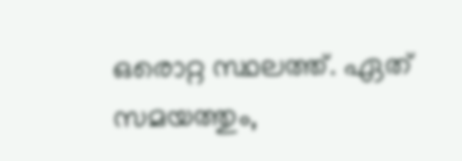ഒരൊറ്റ സ്ഥലത്ത്. ഏത് സമയത്തും,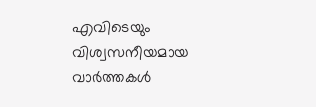എവിടെയും വിശ്വസനീയമായ വാർത്തകൾ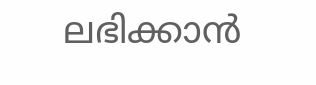ലഭിക്കാൻ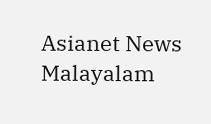Asianet News Malayalam